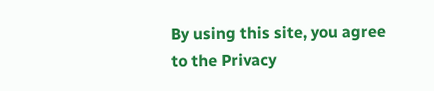By using this site, you agree to the Privacy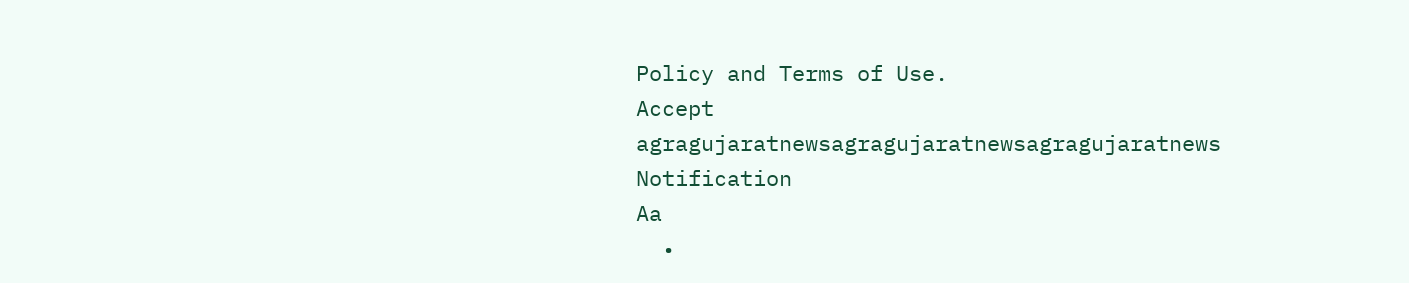Policy and Terms of Use.
Accept
agragujaratnewsagragujaratnewsagragujaratnews
Notification
Aa
  •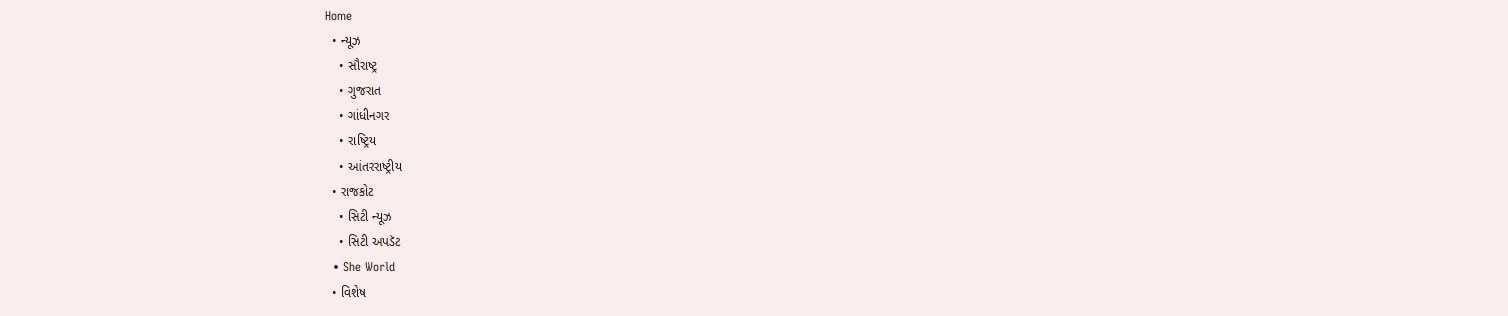Home
  • ન્યૂઝ
    • સૌરાષ્ટ્ર
    • ગુજરાત
    • ગાંધીનગર
    • રાષ્ટ્રિય
    • આંતરરાષ્ટ્રીય
  • રાજકોટ
    • સિટી ન્યૂઝ
    • સિટી અપડૅટ
  • She World
  • વિશેષ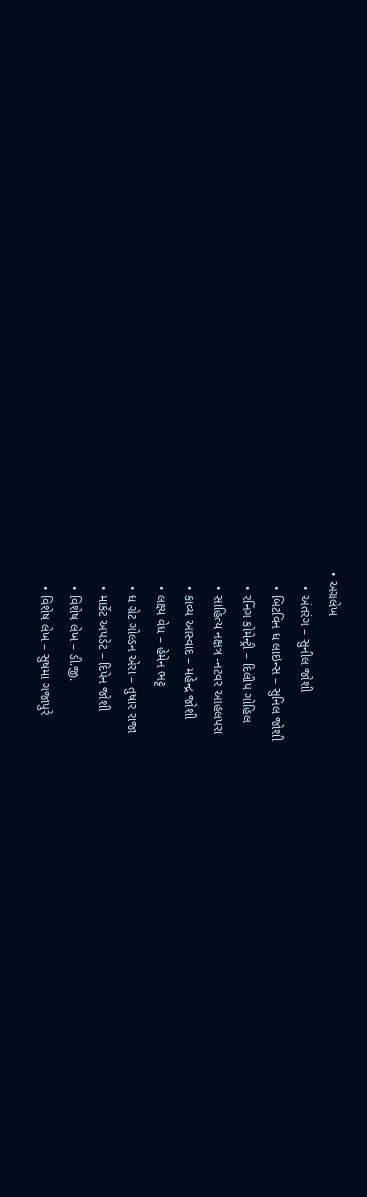• અગ્રલેખ
    • અંતરંગ – સુનીલ જોશી
    • બિટવિન ધ લાઇન્સ – સુનિલ જોશી
    • રનિંગ કોમેન્ટ્રી – દિલીપ ગોહિલ
    • સાહિત્ય નક્ષત્ર -નટવર આહલપરા
    • કાવ્ય આસ્વાદ – મહેન્દ્ર જોશી
    • લક્ષ્ય વેધ – હેમેન ભટ્ટ
    • ધ ગ્રેટ ગોલ્ડન એરા – તુષાર રાજા
    • માર્કેટ અપડેટ – દિપેન જોશી
    • વિશેષ લેખ – ડી.જી.
    • વિશેષ લેખ – સુષમા ગજાપુરે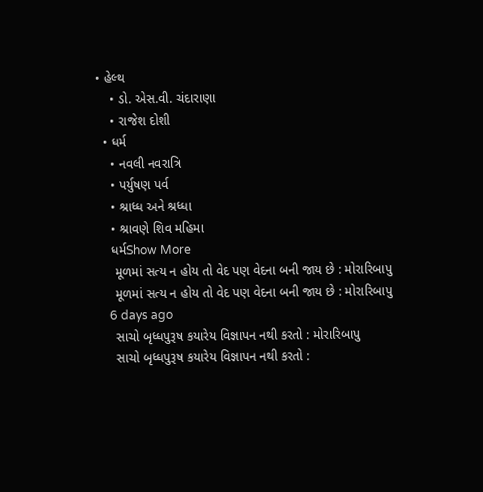• હેલ્થ
    • ડો. એસ.વી. ચંદારાણા
    • રાજેશ દોશી
  • ધર્મ
    • નવલી નવરાત્રિ
    • પર્યુષણ પર્વ
    • શ્રાધ્ધ અને શ્રધ્ધા
    • શ્રાવણે શિવ મહિમા
    ધર્મShow More
     મૂળમાં સત્ય ન હોય તો વેદ પણ વેદના બની જાય છે : મોરારિબાપુ
     મૂળમાં સત્ય ન હોય તો વેદ પણ વેદના બની જાય છે : મોરારિબાપુ
    6 days ago
     સાચો બૃધ્ધપુરૂષ કયારેય વિજ્ઞાપન નથી કરતો : મોરારિબાપુ
     સાચો બૃધ્ધપુરૂષ કયારેય વિજ્ઞાપન નથી કરતો :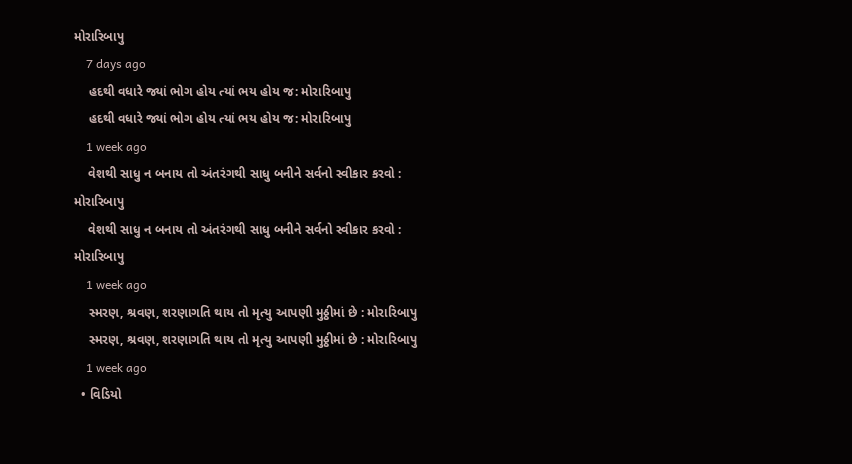મોરારિબાપુ
    7 days ago
    હદથી વધારે જ્યાં ભોગ હોય ત્યાં ભય હોય જ: મોરારિબાપુ
    હદથી વધારે જ્યાં ભોગ હોય ત્યાં ભય હોય જ: મોરારિબાપુ
    1 week ago
    વેશથી સાધુ ન બનાય તો અંતરંગથી સાધુ બનીને સર્વનો સ્વીકાર કરવો : મોરારિબાપુ
    વેશથી સાધુ ન બનાય તો અંતરંગથી સાધુ બનીને સર્વનો સ્વીકાર કરવો : મોરારિબાપુ
    1 week ago
    સ્મરણ, શ્રવણ, શરણાગતિ થાય તો મૃત્યુ આપણી મુઠ્ઠીમાં છે : મોરારિબાપુ
    સ્મરણ, શ્રવણ, શરણાગતિ થાય તો મૃત્યુ આપણી મુઠ્ઠીમાં છે : મોરારિબાપુ
    1 week ago
  • વિડિયો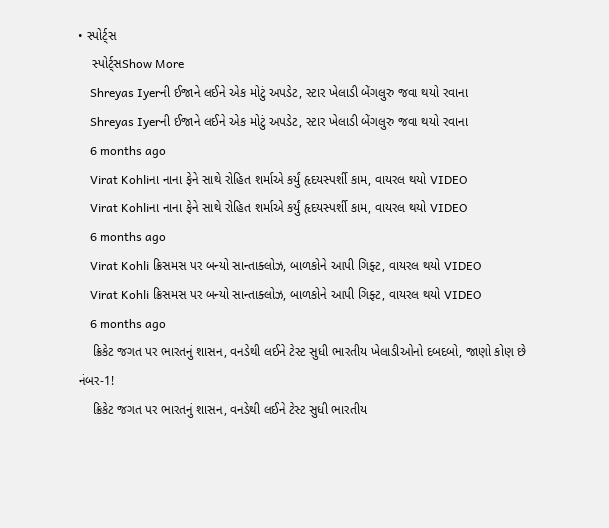• સ્પોર્ટ્સ
    સ્પોર્ટ્સShow More
    Shreyas Iyerની ઈજાને લઈને એક મોટું અપડેટ, સ્ટાર ખેલાડી બેંગલુરુ જવા થયો રવાના
    Shreyas Iyerની ઈજાને લઈને એક મોટું અપડેટ, સ્ટાર ખેલાડી બેંગલુરુ જવા થયો રવાના
    6 months ago
    Virat Kohliના નાના ફેને સાથે રોહિત શર્માએ કર્યું હૃદયસ્પર્શી કામ, વાયરલ થયો VIDEO
    Virat Kohliના નાના ફેને સાથે રોહિત શર્માએ કર્યું હૃદયસ્પર્શી કામ, વાયરલ થયો VIDEO
    6 months ago
    Virat Kohli ક્રિસમસ પર બન્યો સાન્તાક્લોઝ, બાળકોને આપી ગિફ્ટ, વાયરલ થયો VIDEO
    Virat Kohli ક્રિસમસ પર બન્યો સાન્તાક્લોઝ, બાળકોને આપી ગિફ્ટ, વાયરલ થયો VIDEO
    6 months ago
    ક્રિકેટ જગત પર ભારતનું શાસન, વનડેથી લઈને ટેસ્ટ સુધી ભારતીય ખેલાડીઓનો દબદબો, જાણો કોણ છે નંબર-1!
    ક્રિકેટ જગત પર ભારતનું શાસન, વનડેથી લઈને ટેસ્ટ સુધી ભારતીય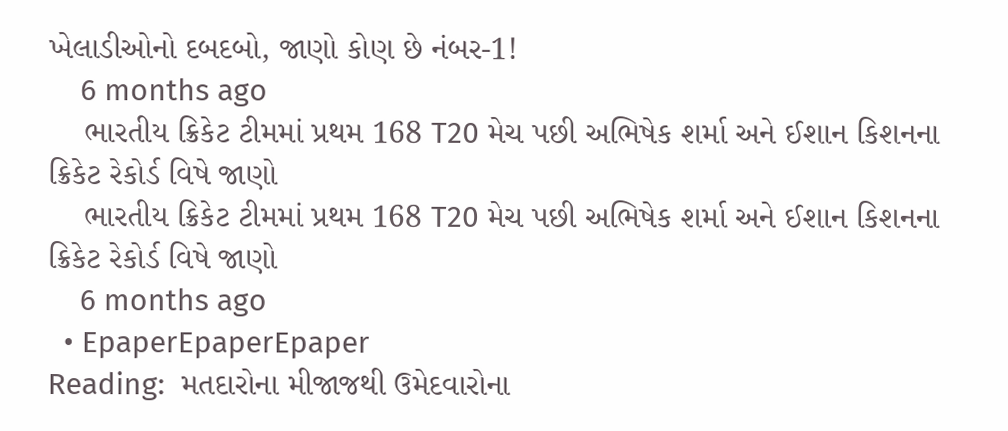ખેલાડીઓનો દબદબો, જાણો કોણ છે નંબર-1!
    6 months ago
    ભારતીય ક્રિકેટ ટીમમાં પ્રથમ 168 T20 મેચ પછી અભિષેક શર્મા અને ઈશાન કિશનના ક્રિકેટ રેકોર્ડ વિષે જાણો
    ભારતીય ક્રિકેટ ટીમમાં પ્રથમ 168 T20 મેચ પછી અભિષેક શર્મા અને ઈશાન કિશનના ક્રિકેટ રેકોર્ડ વિષે જાણો
    6 months ago
  • EpaperEpaperEpaper
Reading:  મતદારોના મીજાજથી ઉમેદવારોના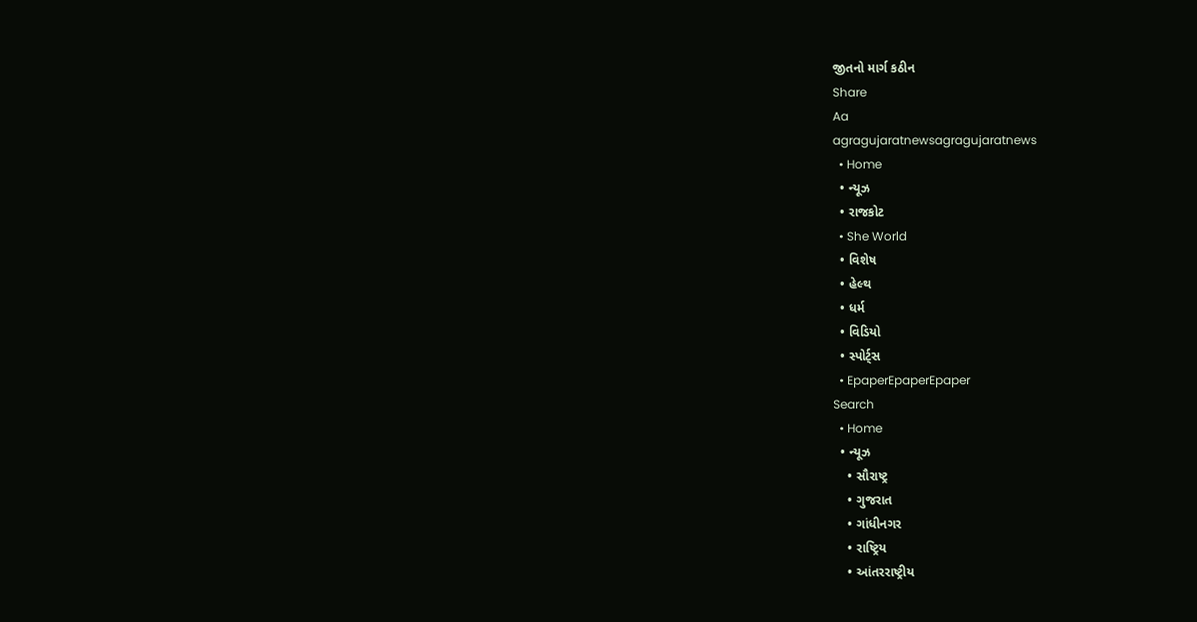જીતનો માર્ગ કઠીન
Share
Aa
agragujaratnewsagragujaratnews
  • Home
  • ન્યૂઝ
  • રાજકોટ
  • She World
  • વિશેષ
  • હેલ્થ
  • ધર્મ
  • વિડિયો
  • સ્પોર્ટ્સ
  • EpaperEpaperEpaper
Search
  • Home
  • ન્યૂઝ
    • સૌરાષ્ટ્ર
    • ગુજરાત
    • ગાંધીનગર
    • રાષ્ટ્રિય
    • આંતરરાષ્ટ્રીય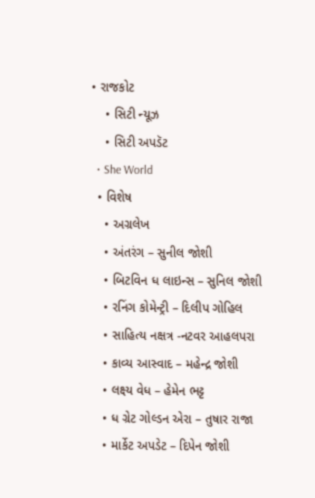• રાજકોટ
    • સિટી ન્યૂઝ
    • સિટી અપડૅટ
  • She World
  • વિશેષ
    • અગ્રલેખ
    • અંતરંગ – સુનીલ જોશી
    • બિટવિન ધ લાઇન્સ – સુનિલ જોશી
    • રનિંગ કોમેન્ટ્રી – દિલીપ ગોહિલ
    • સાહિત્ય નક્ષત્ર -નટવર આહલપરા
    • કાવ્ય આસ્વાદ – મહેન્દ્ર જોશી
    • લક્ષ્ય વેધ – હેમેન ભટ્ટ
    • ધ ગ્રેટ ગોલ્ડન એરા – તુષાર રાજા
    • માર્કેટ અપડેટ – દિપેન જોશી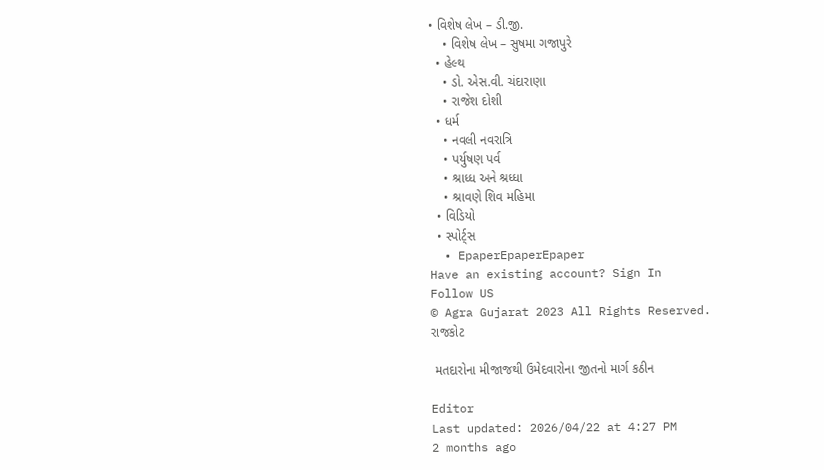• વિશેષ લેખ – ડી.જી.
    • વિશેષ લેખ – સુષમા ગજાપુરે
  • હેલ્થ
    • ડો. એસ.વી. ચંદારાણા
    • રાજેશ દોશી
  • ધર્મ
    • નવલી નવરાત્રિ
    • પર્યુષણ પર્વ
    • શ્રાધ્ધ અને શ્રધ્ધા
    • શ્રાવણે શિવ મહિમા
  • વિડિયો
  • સ્પોર્ટ્સ
  • EpaperEpaperEpaper
Have an existing account? Sign In
Follow US
© Agra Gujarat 2023 All Rights Reserved.
રાજકોટ

 મતદારોના મીજાજથી ઉમેદવારોના જીતનો માર્ગ કઠીન

Editor
Last updated: 2026/04/22 at 4:27 PM
2 months ago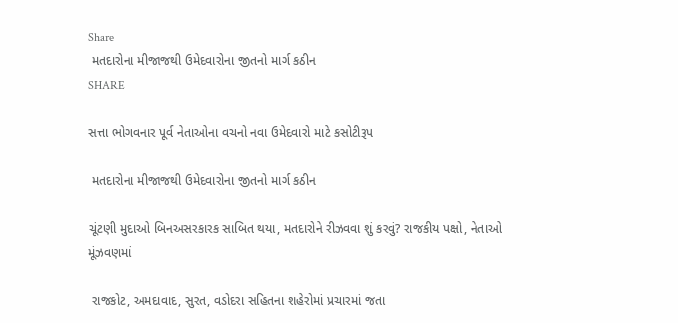Share
 મતદારોના મીજાજથી ઉમેદવારોના જીતનો માર્ગ કઠીન
SHARE

સત્તા ભોગવનાર પૂર્વ નેતાઓના વચનો નવા ઉમેદવારો માટે કસોટીરૂપ

 મતદારોના મીજાજથી ઉમેદવારોના જીતનો માર્ગ કઠીન

ચૂંટણી મુદાઓ બિનઅસરકારક સાબિત થયા, મતદારોને રીઝવવા શું કરવું? રાજકીય પક્ષો, નેતાઓ મૂંઝવણમાં

 રાજકોટ, અમદાવાદ, સુરત, વડોદરા સહિતના શહેરોમાં પ્રચારમાં જતા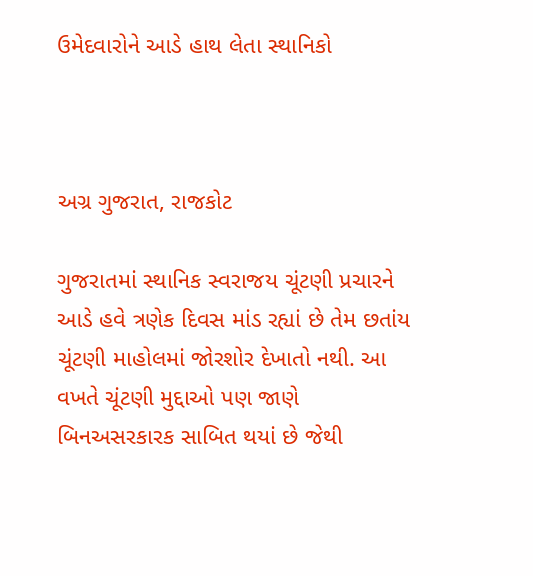ઉમેદવારોને આડે હાથ લેતા સ્થાનિકો



અગ્ર ગુજરાત, રાજકોટ

ગુજરાતમાં સ્થાનિક સ્વરાજય ચૂંટણી પ્રચારને આડે હવે ત્રણેક દિવસ માંડ રહ્યાં છે તેમ છતાંય ચૂંટણી માહોલમાં જોરશોર દેખાતો નથી. આ વખતે ચૂંટણી મુદ્દાઓ પણ જાણે બિનઅસરકારક સાબિત થયાં છે જેથી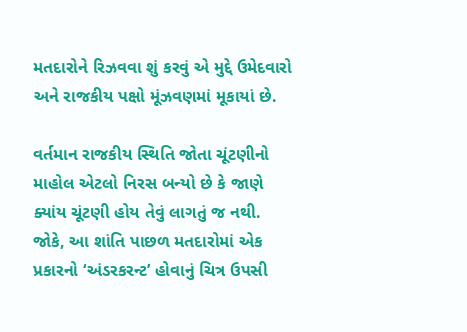મતદારોને રિઝવવા શું કરવું એ મુદ્દે ઉમેદવારો અને રાજકીય પક્ષો મૂંઝવણમાં મૂકાયાં છે.

વર્તમાન રાજકીય સ્થિતિ જોતા ચૂંટણીનો માહોલ એટલો નિરસ બન્યો છે કે જાણે ક્યાંય ચૂંટણી હોય તેવું લાગતું જ નથી. જોકે, આ શાંતિ પાછળ મતદારોમાં એક પ્રકારનો ‘અંડરકરન્ટ’ હોવાનું ચિત્ર ઉપસી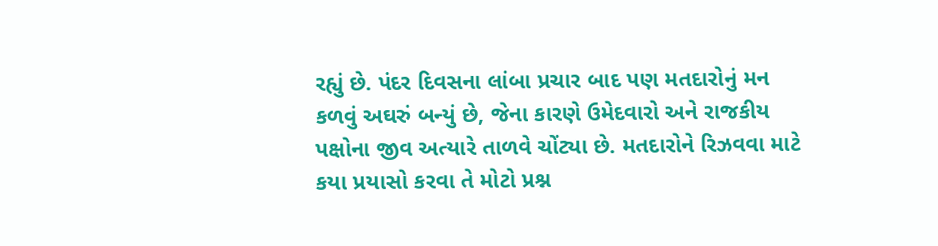રહ્યું છે. પંદર દિવસના લાંબા પ્રચાર બાદ પણ મતદારોનું મન કળવું અઘરું બન્યું છે, જેના કારણે ઉમેદવારો અને રાજકીય પક્ષોના જીવ અત્યારે તાળવે ચોંટ્યા છે. મતદારોને રિઝવવા માટે કયા પ્રયાસો કરવા તે મોટો પ્રશ્ન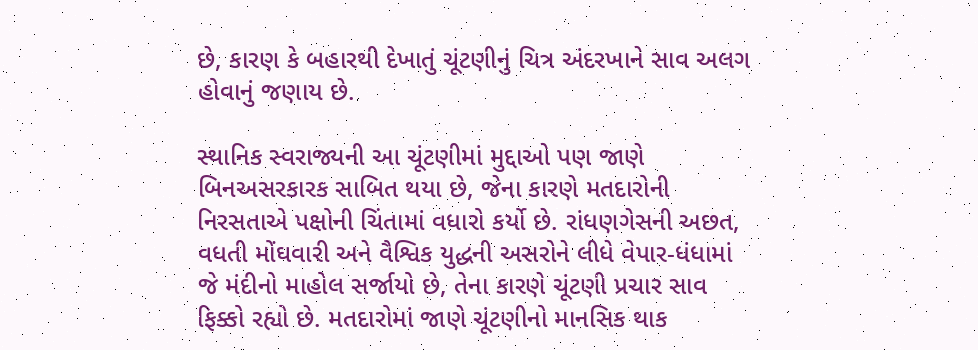છે, કારણ કે બહારથી દેખાતું ચૂંટણીનું ચિત્ર અંદરખાને સાવ અલગ હોવાનું જણાય છે.

સ્થાનિક સ્વરાજ્યની આ ચૂંટણીમાં મુદ્દાઓ પણ જાણે બિનઅસરકારક સાબિત થયા છે, જેના કારણે મતદારોની નિરસતાએ પક્ષોની ચિંતામાં વધારો કર્યો છે. રાંધણગેસની અછત, વધતી મોંઘવારી અને વૈશ્વિક યુદ્ધની અસરોને લીધે વેપાર-ધંધામાં જે મંદીનો માહોલ સર્જાયો છે, તેના કારણે ચૂંટણી પ્રચાર સાવ ફિક્કો રહ્યો છે. મતદારોમાં જાણે ચૂંટણીનો માનસિક થાક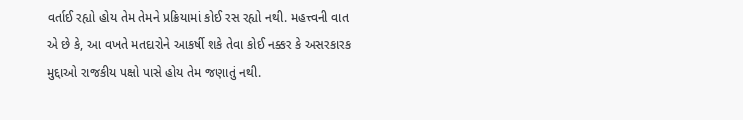વર્તાઈ રહ્યો હોય તેમ તેમને પ્રક્રિયામાં કોઈ રસ રહ્યો નથી. મહત્ત્વની વાત એ છે કે, આ વખતે મતદારોને આકર્ષી શકે તેવા કોઈ નક્કર કે અસરકારક મુદ્દાઓ રાજકીય પક્ષો પાસે હોય તેમ જણાતું નથી.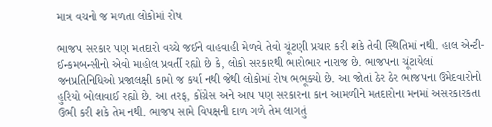માત્ર વચનો જ મળતા લોકોમાં રોષ

ભાજપ સરકાર પણ મતદારો વચ્ચે જઈને વાહવાહી મેળવે તેવો ચૂંટણી પ્રચાર કરી શકે તેવી સ્થિતિમાં નથી. હાલ એન્ટી-ઈન્કમબન્સીનો એવો માહોલ પ્રવર્તી રહ્યો છે કે, લોકો સરકારથી ભારોભાર નારાજ છે. ભાજપના ચૂંટાયેલાં જનપ્રતિનિધિઓ પ્રજાલક્ષી કામો જ કર્યા નથી જેથી લોકોમાં રોષ ભભૂક્યો છે. આ જોતાં ઠેર ઠેર ભાજપના ઉમેદવારોનો હુરિયો બોલાવાઈ રહ્યો છે. આ તરફ, કોંગ્રેસ અને આપ પણ સરકારના કાન આમળીને મતદારોના મનમાં અસરકારકતા ઉભી કરી શકે તેમ નથી. ભાજપ સામે વિપક્ષની દાળ ગળે તેમ લાગતું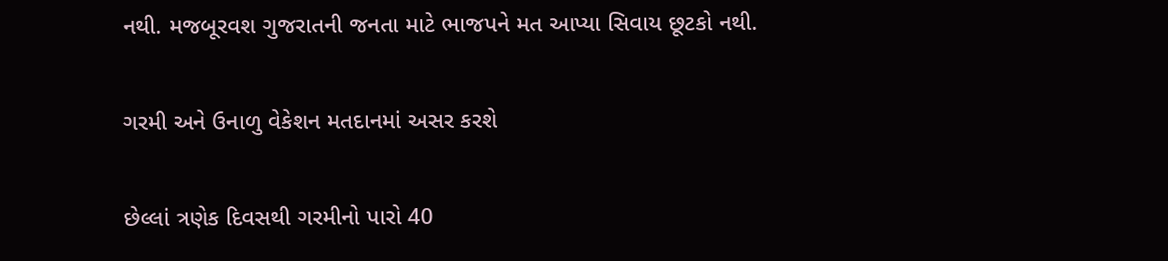નથી. મજબૂરવશ ગુજરાતની જનતા માટે ભાજપને મત આપ્યા સિવાય છૂટકો નથી.

ગરમી અને ઉનાળુ વેકેશન મતદાનમાં અસર કરશે

છેલ્લાં ત્રણેક દિવસથી ગરમીનો પારો 40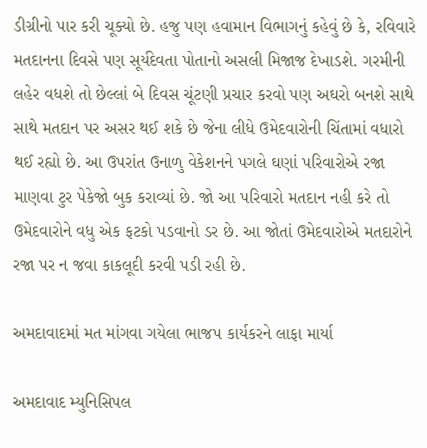ડીગ્રીનો પાર કરી ચૂક્યો છે. હજુ પણ હવામાન વિભાગનું કહેવું છે કે, રવિવારે મતદાનના દિવસે પણ સૂર્યદેવતા પોતાનો અસલી મિજાજ દેખાડશે. ગરમીની લહેર વધશે તો છેલ્લાં બે દિવસ ચૂંટણી પ્રચાર કરવો પણ અઘરો બનશે સાથે સાથે મતદાન પર અસર થઈ શકે છે જેના લીધે ઉમેદવારોની ચિંતામાં વધારો થઈ રહ્યો છે. આ ઉપરાંત ઉનાળુ વેકેશનને પગલે ઘણાં પરિવારોએ રજા માણવા ટુર પેકેજો બુક કરાવ્યાં છે. જો આ પરિવારો મતદાન નહી કરે તો ઉમેદવારોને વધુ એક ફટકો પડવાનો ડર છે. આ જોતાં ઉમેદવારોએ મતદારોને રજા પર ન જવા કાકલૂદી કરવી પડી રહી છે.

અમદાવાદમાં મત માંગવા ગયેલા ભાજપ કાર્યકરને લાફા માર્યા

અમદાવાદ મ્યુનિસિપલ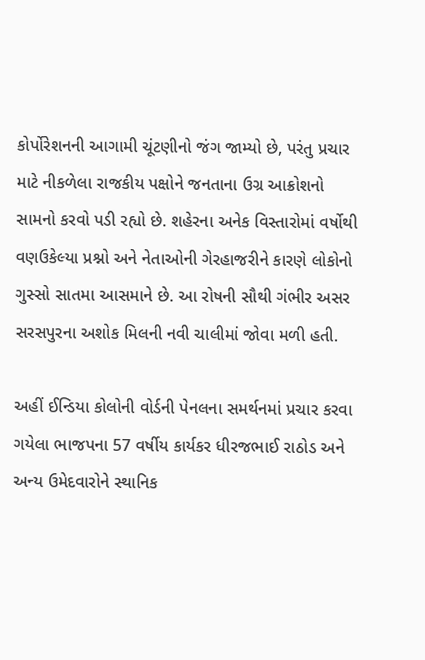કોર્પોરેશનની આગામી ચૂંટણીનો જંગ જામ્યો છે, પરંતુ પ્રચાર માટે નીકળેલા રાજકીય પક્ષોને જનતાના ઉગ્ર આક્રોશનો સામનો કરવો પડી રહ્યો છે. શહેરના અનેક વિસ્તારોમાં વર્ષોથી વણઉકેલ્યા પ્રશ્નો અને નેતાઓની ગેરહાજરીને કારણે લોકોનો ગુસ્સો સાતમા આસમાને છે. આ રોષની સૌથી ગંભીર અસર સરસપુરના અશોક મિલની નવી ચાલીમાં જોવા મળી હતી.

અહીં ઈન્ડિયા કોલોની વોર્ડની પેનલના સમર્થનમાં પ્રચાર કરવા ગયેલા ભાજપના 57 વર્ષીય કાર્યકર ધીરજભાઈ રાઠોડ અને અન્ય ઉમેદવારોને સ્થાનિક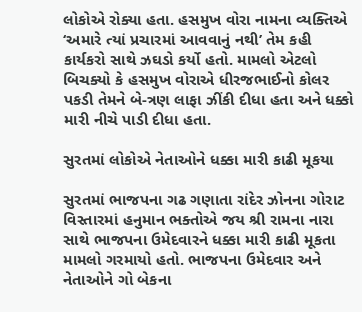લોકોએ રોક્યા હતા. હસમુખ વોરા નામના વ્યક્તિએ ‘અમારે ત્યાં પ્રચારમાં આવવાનું નથી’ તેમ કહી કાર્યકરો સાથે ઝઘડો કર્યો હતો. મામલો એટલો બિચક્યો કે હસમુખ વોરાએ ધીરજભાઈનો કોલર પકડી તેમને બે-ત્રણ લાફા ઝીંકી દીધા હતા અને ધક્કો મારી નીચે પાડી દીધા હતા.

સુરતમાં લોકોએ નેતાઓને ધક્કા મારી કાઢી મૂકયા

સુરતમાં ભાજપના ગઢ ગણાતા રાંદેર ઝોનના ગોરાટ વિસ્તારમાં હનુમાન ભક્તોએ જય શ્રી રામના નારા સાથે ભાજપના ઉમેદવારને ધક્કા મારી કાઢી મૂકતા મામલો ગરમાયો હતો. ભાજપના ઉમેદવાર અને નેતાઓને ગો બેકના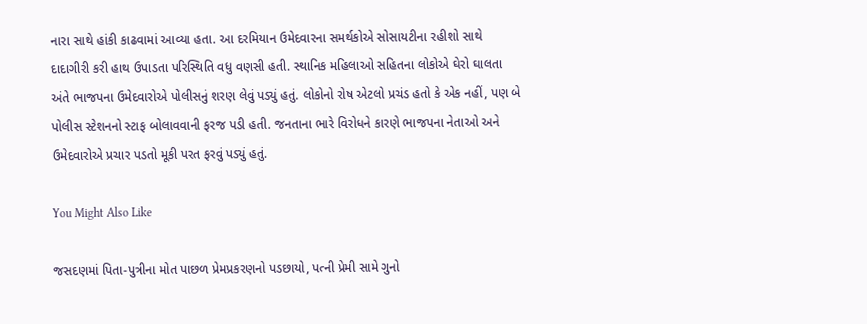નારા સાથે હાંકી કાઢવામાં આવ્યા હતા. આ દરમિયાન ઉમેદવારના સમર્થકોએ સોસાયટીના રહીશો સાથે દાદાગીરી કરી હાથ ઉપાડતા પરિસ્થિતિ વધુ વણસી હતી. સ્થાનિક મહિલાઓ સહિતના લોકોએ ઘેરો ઘાલતા અંતે ભાજપના ઉમેદવારોએ પોલીસનું શરણ લેવું પડ્યું હતું. લોકોનો રોષ એટલો પ્રચંડ હતો કે એક નહીં, પણ બે પોલીસ સ્ટેશનનો સ્ટાફ બોલાવવાની ફરજ પડી હતી. જનતાના ભારે વિરોધને કારણે ભાજપના નેતાઓ અને ઉમેદવારોએ પ્રચાર પડતો મૂકી પરત ફરવું પડ્યું હતું.

You Might Also Like

જસદણમાં પિતા-પુત્રીના મોત પાછળ પ્રેમપ્રકરણનો પડછાયો, પત્ની પ્રેમી સામે ગુનો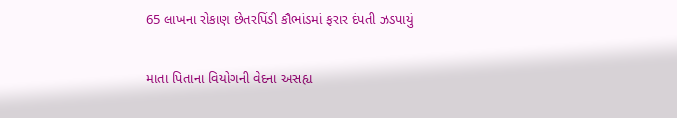65 લાખના રોકાણ છેતરપિંડી કૌભાંડમાં ફરાર દંપતી ઝડપાયું

માતા પિતાના વિયોગની વેદના અસહ્ય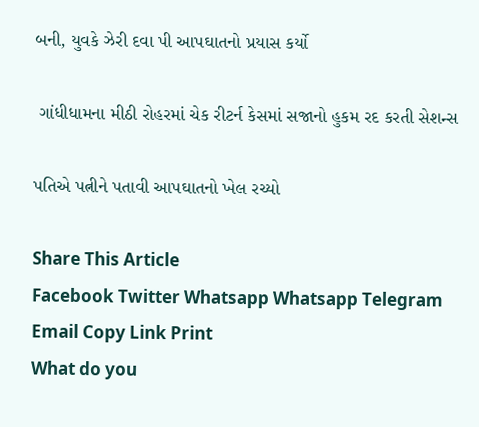બની, યુવકે ઝેરી દવા પી આપઘાતનો પ્રયાસ કર્યો

 ગાંધીધામના મીઠી રોહરમાં ચેક રીટર્ન કેસમાં સજાનો હુકમ રદ કરતી સેશન્સ

પતિએ પત્નીને પતાવી આપઘાતનો ખેલ રચ્યો

Share This Article
Facebook Twitter Whatsapp Whatsapp Telegram Email Copy Link Print
What do you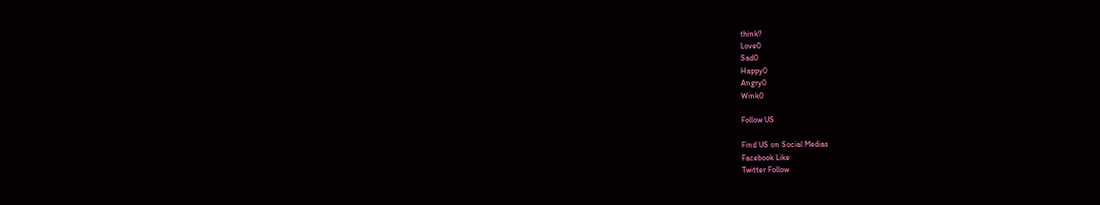think?
Love0
Sad0
Happy0
Angry0
Wink0

Follow US

Find US on Social Medias
Facebook Like
Twitter Follow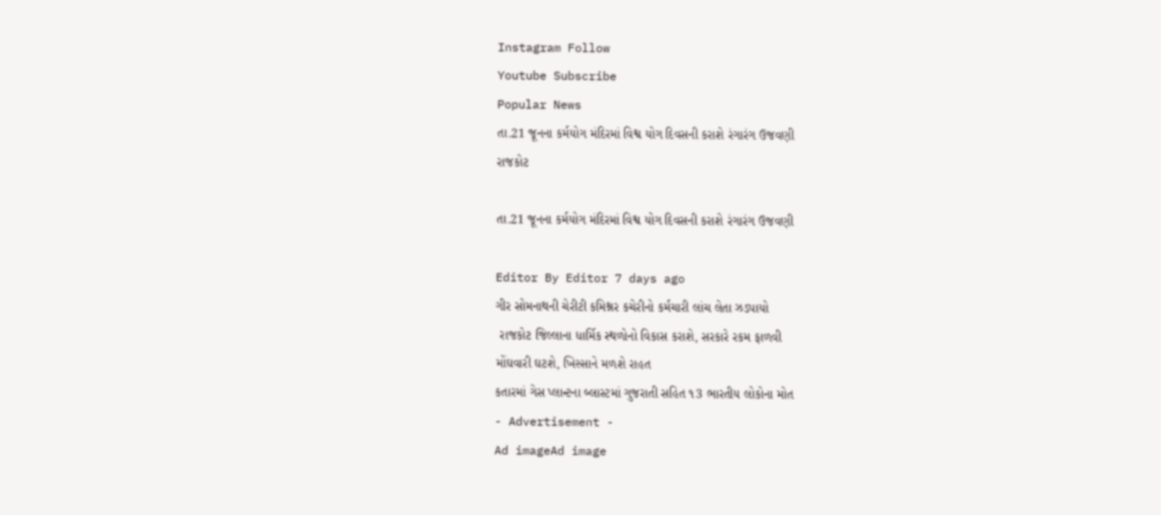Instagram Follow
Youtube Subscribe
Popular News
તા.21 જૂનના કર્મયોગ મંદિરમાં વિશ્વ યોગ દિવસની કરાશે રંગારંગ ઉજવણી
રાજકોટ

તા.21 જૂનના કર્મયોગ મંદિરમાં વિશ્વ યોગ દિવસની કરાશે રંગારંગ ઉજવણી

Editor By Editor 7 days ago
ગીર સોમનાથની ચેરીટી કમિશ્નર કચેરીનો કર્મચારી લાંચ લેતા ઝડપાયો
 રાજકોટ જિલ્લાના ધાર્મિક સ્થળોનો વિકાસ કરાશે, સરકારે રકમ ફાળવી
મોંઘવારી ઘટશે, ખિસ્સાને મળશે રાહત
કતારમાં ગેસ પ્લાન્ટના બ્લાસ્ટમાં ગુજરાતી સહિત ૧3 ભારતીય લોકોના મોત
- Advertisement -
Ad imageAd image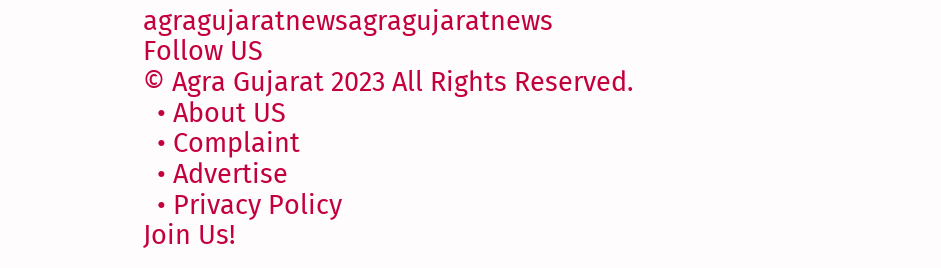agragujaratnewsagragujaratnews
Follow US
© Agra Gujarat 2023 All Rights Reserved.
  • About US
  • Complaint
  • Advertise
  • Privacy Policy
Join Us!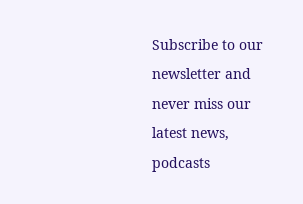Subscribe to our newsletter and never miss our latest news, podcasts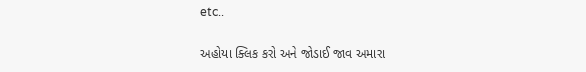etc..

અહોયા ક્લિક કરો અને જોડાઈ જાવ અમારા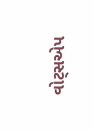વોટ્સએપ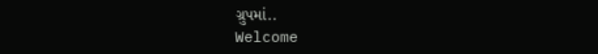ગ્રુપમાં..
Welcome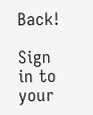Back!

Sign in to your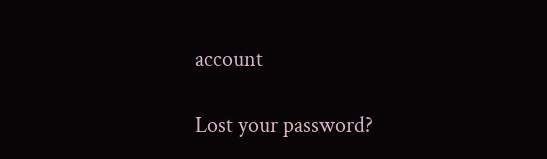account

Lost your password?